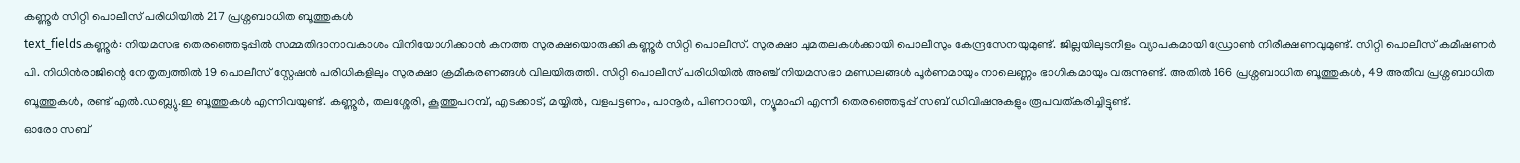കണ്ണൂർ സിറ്റി പൊലീസ് പരിധിയിൽ 217 പ്രശ്നബാധിത ബൂത്തുകൾ
text_fieldsകണ്ണൂർ: നിയമസഭ തെരഞ്ഞെടുപ്പിൽ സമ്മതിദാനാവകാശം വിനിയോഗിക്കാൻ കനത്ത സുരക്ഷയൊരുക്കി കണ്ണൂർ സിറ്റി പൊലീസ്. സുരക്ഷാ ചുമതലകൾക്കായി പൊലീസും കേന്ദ്രസേനയുമുണ്ട്. ജില്ലയിലുടനീളം വ്യാപകമായി ഡ്രോൺ നിരീക്ഷണവുമുണ്ട്. സിറ്റി പൊലീസ് കമീഷണർ പി. നിധിൻരാജിന്റെ നേതൃത്വത്തിൽ 19 പൊലീസ് സ്റ്റേഷൻ പരിധികളിലും സുരക്ഷാ ക്രമീകരണങ്ങൾ വിലയിരുത്തി. സിറ്റി പൊലീസ് പരിധിയിൽ അഞ്ച് നിയമസഭാ മണ്ഡലങ്ങൾ പൂർണമായും നാലെണ്ണം ഭാഗികമായും വരുന്നുണ്ട്. അതിൽ 166 പ്രശ്നബാധിത ബൂത്തുകൾ, 49 അതീവ പ്രശ്നബാധിത ബൂത്തുകൾ, രണ്ട് എൽ.ഡബ്ല്യു.ഇ ബൂത്തുകൾ എന്നിവയുണ്ട്. കണ്ണൂർ, തലശ്ശേരി, കൂത്തുപറമ്പ്, എടക്കാട്, മയ്യിൽ, വളപട്ടണം, പാനൂർ, പിണറായി, ന്യൂമാഹി എന്നീ തെരഞ്ഞെടുപ്പ് സബ് ഡിവിഷനുകളും രൂപവത്കരിച്ചിട്ടുണ്ട്.
ഓരോ സബ്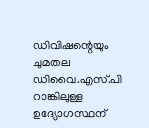ഡിവിഷന്റെയും ചുമതല ഡിവൈ.എസ്.പി റാങ്കിലുള്ള ഉദ്യോഗസ്ഥന്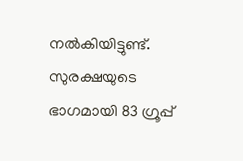നൽകിയിട്ടുണ്ട്. സുരക്ഷയുടെ ഭാഗമായി 83 ഗ്രൂപ്പ്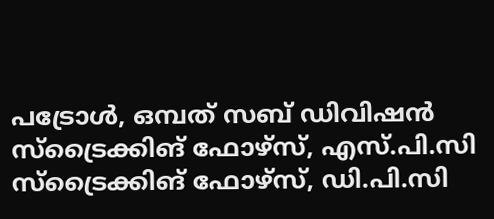പട്രോൾ, ഒമ്പത് സബ് ഡിവിഷൻ സ്ട്രൈക്കിങ് ഫോഴ്സ്, എസ്.പി.സി സ്ട്രൈക്കിങ് ഫോഴ്സ്, ഡി.പി.സി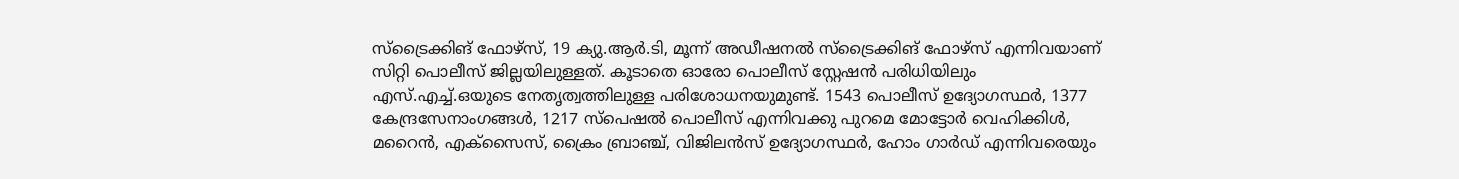സ്ട്രൈക്കിങ് ഫോഴ്സ്, 19 ക്യു.ആർ.ടി, മൂന്ന് അഡീഷനൽ സ്ട്രൈക്കിങ് ഫോഴ്സ് എന്നിവയാണ് സിറ്റി പൊലീസ് ജില്ലയിലുള്ളത്. കൂടാതെ ഓരോ പൊലീസ് സ്റ്റേഷൻ പരിധിയിലും എസ്.എച്ച്.ഒയുടെ നേതൃത്വത്തിലുള്ള പരിശോധനയുമുണ്ട്. 1543 പൊലീസ് ഉദ്യോഗസ്ഥർ, 1377 കേന്ദ്രസേനാംഗങ്ങൾ, 1217 സ്പെഷൽ പൊലീസ് എന്നിവക്കു പുറമെ മോട്ടോർ വെഹിക്കിൾ, മറൈൻ, എക്സൈസ്, ക്രൈം ബ്രാഞ്ച്, വിജിലൻസ് ഉദ്യോഗസ്ഥർ, ഹോം ഗാർഡ് എന്നിവരെയും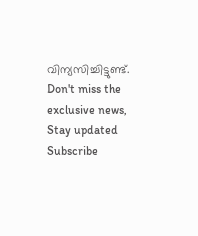വിന്യസിച്ചിട്ടുണ്ട്.
Don't miss the exclusive news, Stay updated
Subscribe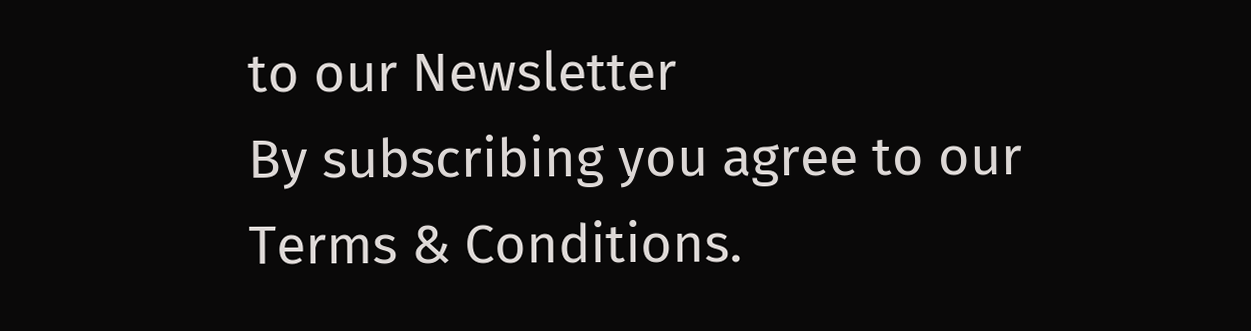to our Newsletter
By subscribing you agree to our Terms & Conditions.